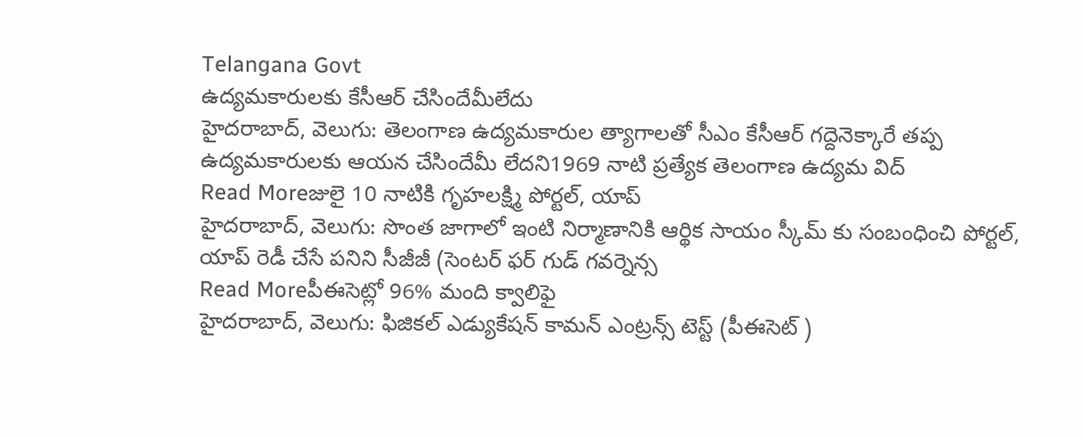Telangana Govt
ఉద్యమకారులకు కేసీఆర్ చేసిందేమీలేదు
హైదరాబాద్, వెలుగు: తెలంగాణ ఉద్యమకారుల త్యాగాలతో సీఎం కేసీఆర్ గద్దెనెక్కారే తప్ప ఉద్యమకారులకు ఆయన చేసిందేమీ లేదని1969 నాటి ప్రత్యేక తెలంగాణ ఉద్యమ విద్
Read Moreజులై 10 నాటికి గృహలక్ష్మి పోర్టల్, యాప్
హైదరాబాద్, వెలుగు: సొంత జాగాలో ఇంటి నిర్మాణానికి ఆర్థిక సాయం స్కీమ్ కు సంబంధించి పోర్టల్, యాప్ రెడీ చేసే పనిని సీజీజీ (సెంటర్ ఫర్ గుడ్ గవర్నెన్స
Read Moreపీఈసెట్లో 96% మంది క్వాలిఫై
హైదరాబాద్, వెలుగు: ఫిజికల్ ఎడ్యుకేషన్ కామన్ ఎంట్రన్స్ టెస్ట్ (పీఈసెట్ )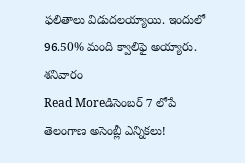ఫలితాలు విడుదలయ్యాయి. ఇందులో 96.50% మంది క్వాలిఫై అయ్యారు. శనివారం
Read Moreడిసెంబర్ 7 లోపే తెలంగాణ అసెంబ్లీ ఎన్నికలు!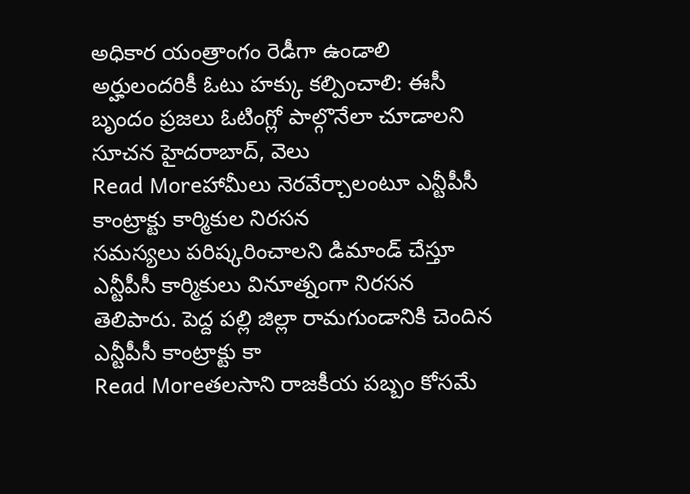అధికార యంత్రాంగం రెడీగా ఉండాలి అర్హులందరికీ ఓటు హక్కు కల్పించాలి: ఈసీ బృందం ప్రజలు ఓటింగ్లో పాల్గొనేలా చూడాలని సూచన హైదరాబాద్, వెలు
Read Moreహామీలు నెరవేర్చాలంటూ ఎన్టీపీసీ కాంట్రాక్టు కార్మికుల నిరసన
సమస్యలు పరిష్కరించాలని డిమాండ్ చేస్తూ ఎన్టీపీసీ కార్మికులు వినూత్నంగా నిరసన తెలిపారు. పెద్ద పల్లి జిల్లా రామగుండానికి చెందిన ఎన్టీపీసీ కాంట్రాక్టు కా
Read Moreతలసాని రాజకీయ పబ్బం కోసమే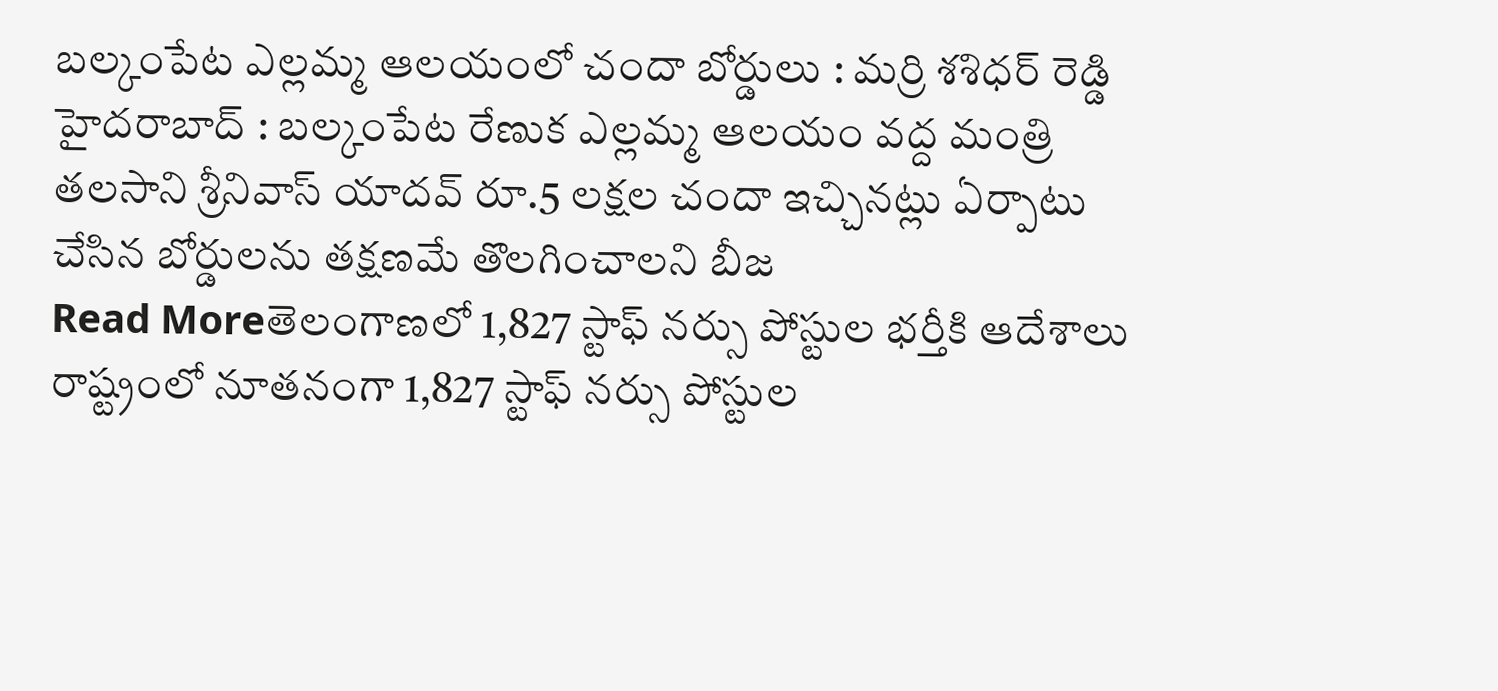బల్కంపేట ఎల్లమ్మ ఆలయంలో చందా బోర్డులు : మర్రి శశిధర్ రెడ్డి
హైదరాబాద్ : బల్కంపేట రేణుక ఎల్లమ్మ ఆలయం వద్ద మంత్రి తలసాని శ్రీనివాస్ యాదవ్ రూ.5 లక్షల చందా ఇచ్చినట్లు ఏర్పాటు చేసిన బోర్డులను తక్షణమే తొలగించాలని బీజ
Read Moreతెలంగాణలో 1,827 స్టాఫ్ నర్సు పోస్టుల భర్తీకి ఆదేశాలు
రాష్ట్రంలో నూతనంగా 1,827 స్టాఫ్ నర్సు పోస్టుల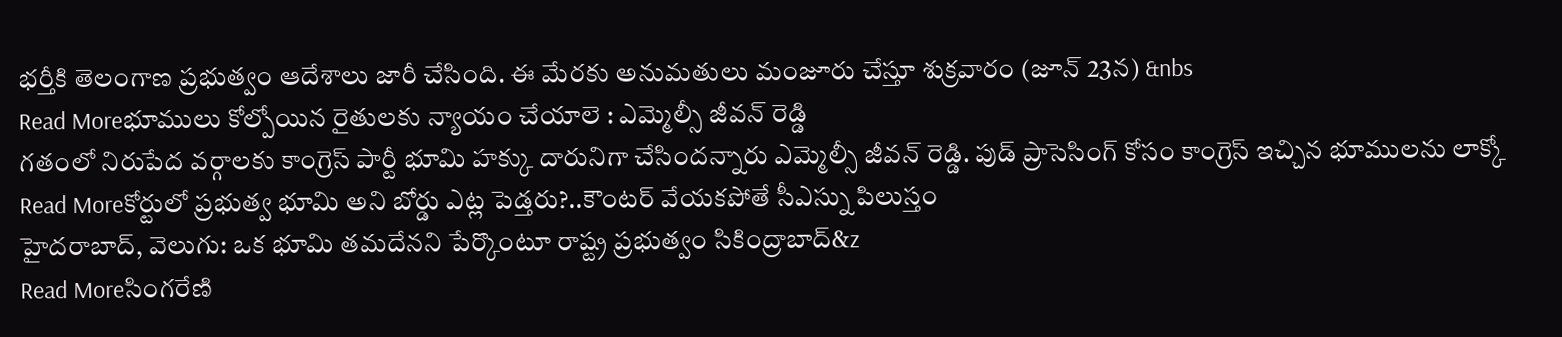భర్తీకి తెలంగాణ ప్రభుత్వం ఆదేశాలు జారీ చేసింది. ఈ మేరకు అనుమతులు మంజూరు చేస్తూ శుక్రవారం (జూన్ 23న) &nbs
Read Moreభూములు కోల్పోయిన రైతులకు న్యాయం చేయాలె : ఎమ్మెల్సీ జీవన్ రెడ్డి
గతంలో నిరుపేద వర్గాలకు కాంగ్రెస్ పార్టీ భూమి హక్కు దారునిగా చేసిందన్నారు ఎమ్మెల్సీ జీవన్ రెడ్డి. పుడ్ ప్రాసెసింగ్ కోసం కాంగ్రెస్ ఇచ్చిన భూములను లాక్కో
Read Moreకోర్టులో ప్రభుత్వ భూమి అని బోర్డు ఎట్ల పెడ్తరు?..కౌంటర్ వేయకపోతే సీఎస్ను పిలుస్తం
హైదరాబాద్, వెలుగు: ఒక భూమి తమదేనని పేర్కొంటూ రాష్ట్ర ప్రభుత్వం సికింద్రాబాద్&z
Read Moreసింగరేణి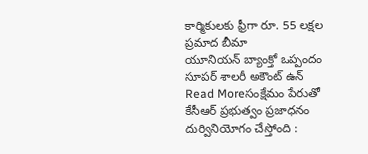కార్మికులకు ఫ్రీగా రూ. 55 లక్షల ప్రమాద బీమా
యూనియన్ బ్యాంక్తో ఒప్పందం సూపర్ శాలరీ అకౌంట్ ఉన్
Read Moreసంక్షేమం పేరుతో కేసీఆర్ ప్రభుత్వం ప్రజాధనం దుర్వినియోగం చేస్తోంది :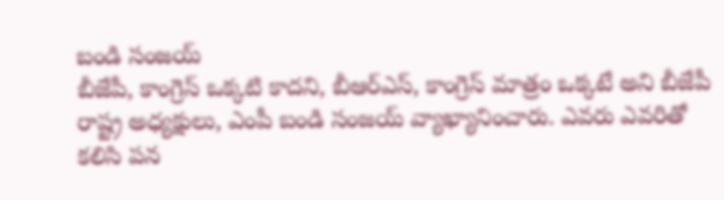బండి సంజయ్
బీజేపీ, కాంగ్రెస్ ఒక్కటి కాదని, బీఆర్ఎస్, కాంగ్రెస్ మాత్రం ఒక్కటే అని బీజేపీ రాష్ట్ర అధ్యక్షులు, ఎంపీ బండి సంజయ్ వ్యాఖ్యానించారు. ఎవరు ఎవరితో కలిసి పన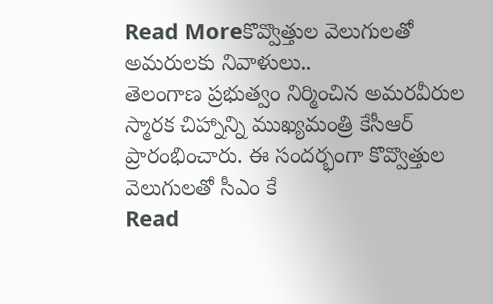Read Moreకొవ్వొత్తుల వెలుగులతో అమరులకు నివాళులు..
తెలంగాణ ప్రభుత్వం నిర్మించిన అమరవీరుల స్మారక చిహ్నాన్ని ముఖ్యమంత్రి కేసీఆర్ ప్రారంభించారు. ఈ సందర్భంగా కొవ్వొత్తుల వెలుగులతో సీఎం కే
Read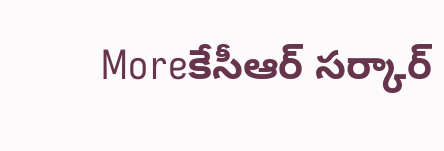Moreకేసీఆర్ సర్కార్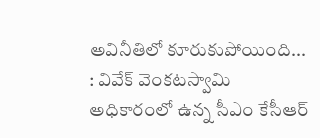అవినీతిలో కూరుకుపోయింది... : వివేక్ వెంకటస్వామి
అధికారంలో ఉన్న సీఎం కేసీఆర్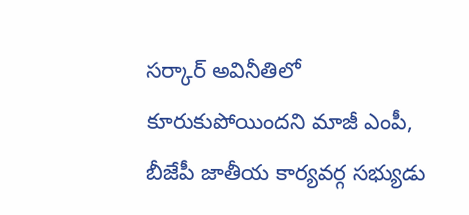సర్కార్ అవినీతిలో కూరుకుపోయిందని మాజీ ఎంపీ, బీజేపీ జాతీయ కార్యవర్గ సభ్యుడు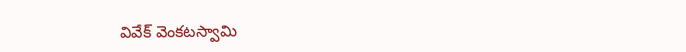వివేక్ వెంకటస్వామి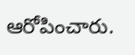ఆరోపించారు.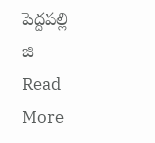పెద్దపల్లి జి
Read More